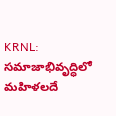KRNL: సమాజాభివృద్ధిలో మహిళలదే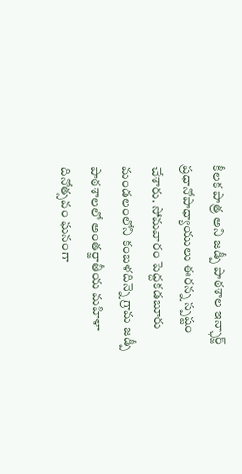కీలక పాత్ర అని జడ్పీ పాఠశాల ఇన్ఛార్జ్ ప్రధానోపాధ్యాయులు ఈరన్న స్పష్టం చేశారు. సోమవారం పెద్దకడబూరు మండలంలోని కంబళదిన్నె గ్రామ జడ్పీ పాఠశాలలో అంతర్జాతీయ మహిళా దినోత్సవం ఘనంగా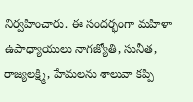నిర్వహించారు. ఈ సందర్భంగా మహిళా ఉపాధ్యాయులు నాగజ్యోతి, సునీత, రాజ్యలక్ష్మి, హేమలను శాలువా కప్పి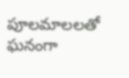పూలమాలలతో ఘనంగా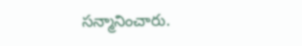సన్మానించారు.